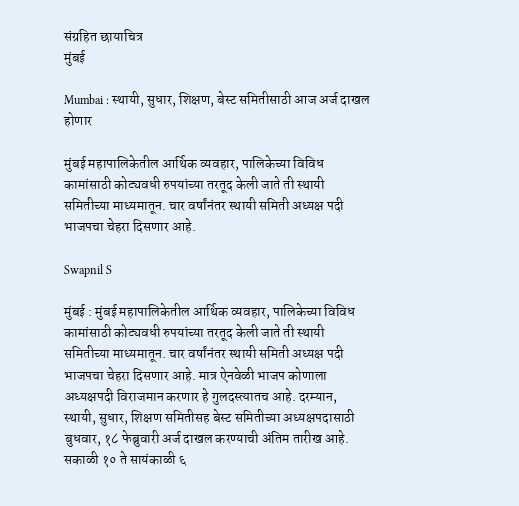संग्रहित छायाचित्र
मुंबई

Mumbai : स्थायी, सुधार, शिक्षण, बेस्ट समितीसाठी आज अर्ज दाखल होणार

मुंबई महापालिकेतील आर्थिक व्यवहार, पालिकेच्या विविध कामांसाठी कोट्यवधी रुपयांच्या तरतूद केली जाते ती स्थायी समितीच्या माध्यमातून. चार वर्षांनंतर स्थायी समिती अध्यक्ष पदी भाजपचा चेहरा दिसणार आहे.

Swapnil S

मुंबई : मुंबई महापालिकेतील आर्थिक व्यवहार, पालिकेच्या विविध कामांसाठी कोट्यवधी रुपयांच्या तरतूद केली जाते ती स्थायी समितीच्या माध्यमातून. चार वर्षांनंतर स्थायी समिती अध्यक्ष पदी भाजपचा चेहरा दिसणार आहे. मात्र ऐनवेळी भाजप कोणाला अध्यक्षपदी विराजमान करणार हे गुलदस्त्यातच आहे. दरम्यान, स्थायी, सुधार, शिक्षण समितीसह बेस्ट समितीच्या अध्यक्षपदासाठी बुधवार, १८ फेब्रुवारी अर्ज दाखल करण्याची अंतिम तारीख आहे. सकाळी १० ते सायंकाळी ६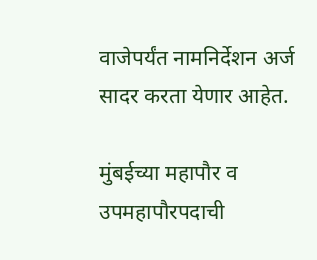वाजेपर्यंत नामनिर्देशन अर्ज सादर करता येणार आहेत.

मुंबईच्या महापौर व उपमहापौरपदाची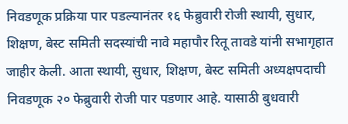निवडणूक प्रक्रिया पार पडल्यानंतर १६ फेब्रुवारी रोजी स्थायी, सुधार, शिक्षण, बेस्ट समिती सदस्यांची नावे महापौर रितू तावडे यांनी सभागृहात जाहीर केली. आता स्थायी, सुधार, शिक्षण, बेस्ट समिती अध्यक्षपदाची निवडणूक २० फेब्रुवारी रोजी पार पडणार आहे. यासाठी बुधवारी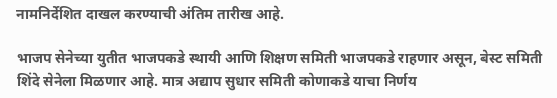नामनिर्देशित दाखल करण्याची अंतिम तारीख आहे.

भाजप सेनेच्या युतीत भाजपकडे स्थायी आणि शिक्षण समिती भाजपकडे राहणार असून, बेस्ट समिती शिंदे सेनेला मिळणार आहे. मात्र अद्याप सुधार समिती कोणाकडे याचा निर्णय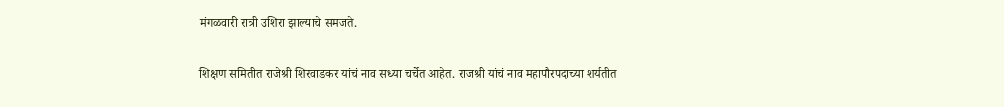मंगळवारी रात्री उशिरा झाल्याचे समजते.

शिक्षण समितीत राजेश्री शिरवाडकर यांचं नाव सध्या चर्चेत आहेत. राजश्री यांचं नाव महापौरपदाच्या शर्यतीत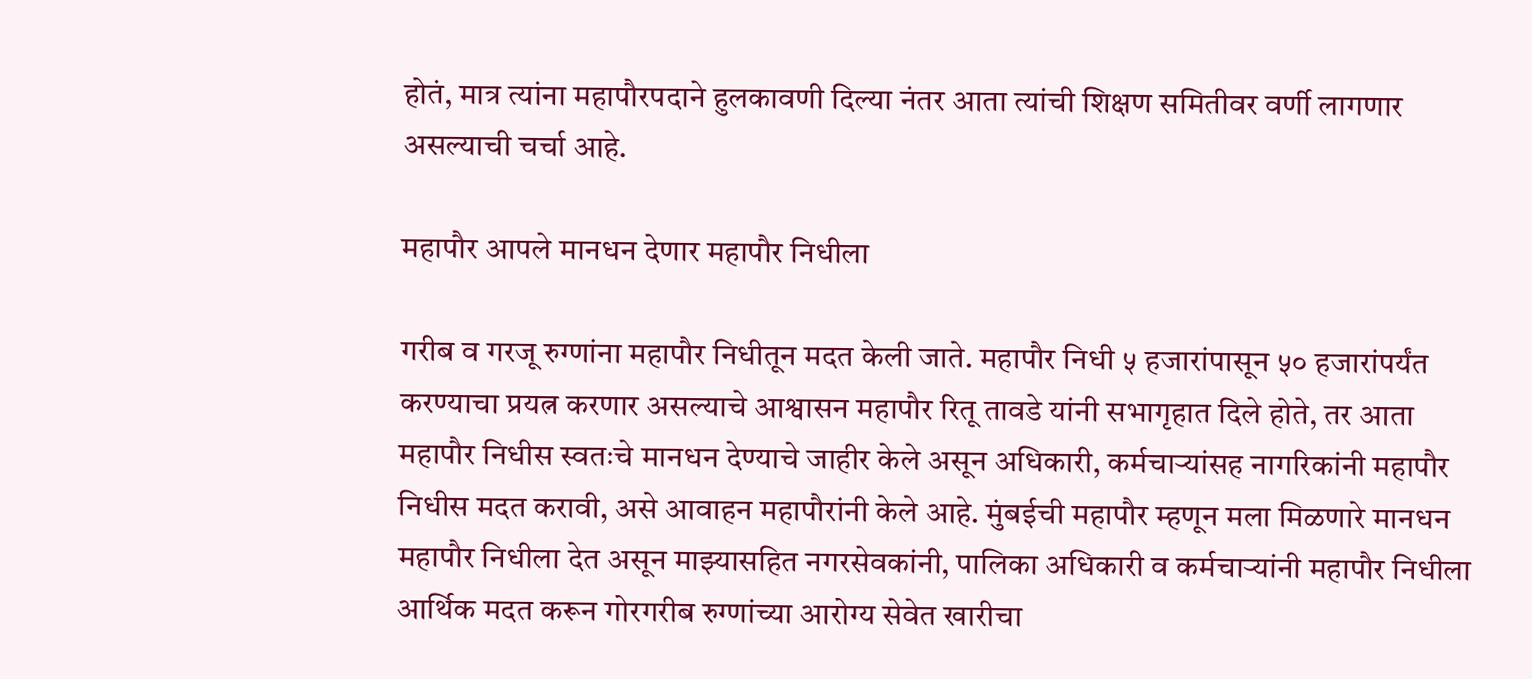होतं, मात्र त्यांना महापौरपदाने हुलकावणी दिल्या नंतर आता त्यांची शिक्षण समितीवर वर्णी लागणार असल्याची चर्चा आहे.

महापौर आपले मानधन देणार महापौर निधीला

गरीब व गरजू रुग्णांना महापौर निधीतून मदत केली जाते. महापौर निधी ५ हजारांपासून ५० हजारांपर्यंत करण्याचा प्रयत्न करणार असल्याचे आश्वासन महापौर रितू तावडे यांनी सभागृहात दिले होते, तर आता महापौर निधीस स्वतःचे मानधन देण्याचे जाहीर केले असून अधिकारी, कर्मचाऱ्यांसह नागरिकांनी महापौर निधीस मदत करावी, असे आवाहन महापौरांनी केले आहे. मुंबईची महापौर म्हणून मला मिळणारे मानधन महापौर निधीला देत असून माझ्यासहित नगरसेवकांनी, पालिका अधिकारी व कर्मचाऱ्यांनी महापौर निधीला आर्थिक मदत करून गोरगरीब रुग्णांच्या आरोग्य सेवेत खारीचा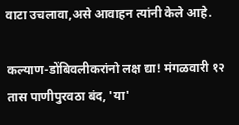वाटा उचलावा,असे आवाहन त्यांनी केले आहे.

कल्याण-डोंबिवलीकरांनो लक्ष द्या! मंगळवारी १२ तास पाणीपुरवठा बंद, 'या'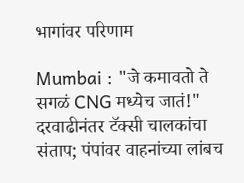भागांवर परिणाम

Mumbai : "जे कमावतो ते सगळं CNG मध्येच जातं!" दरवाढीनंतर टॅक्सी चालकांचा संताप; पंपांवर वाहनांच्या लांबच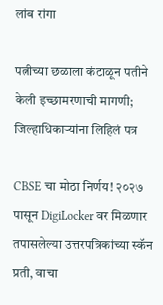लांब रांगा

पत्नीच्या छळाला कंटाळून पतीने केली इच्छामरणाची मागणी; जिल्हाधिकाऱ्यांना लिहिलं पत्र

CBSE चा मोठा निर्णय! २०२७ पासून DigiLocker वर मिळणार तपासलेल्या उत्तरपत्रिकांच्या स्कॅन प्रती, वाचा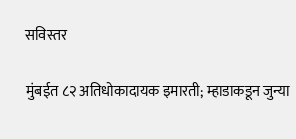सविस्तर

मुंबईत ८२ अतिधोकादायक इमारती; म्हाडाकडून जुन्या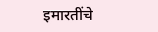इमारतींचे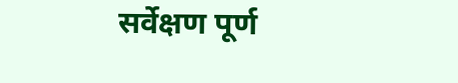सर्वेक्षण पूर्ण